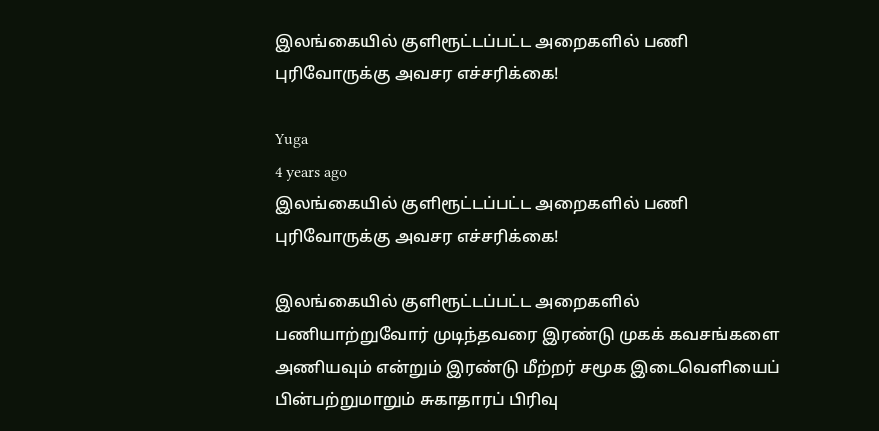இலங்கையில் குளிரூட்டப்பட்ட அறைகளில் பணி புரிவோருக்கு அவசர எச்சரிக்கை!

Yuga
4 years ago
இலங்கையில் குளிரூட்டப்பட்ட அறைகளில் பணி புரிவோருக்கு அவசர எச்சரிக்கை!

இலங்கையில் குளிரூட்டப்பட்ட அறைகளில் பணியாற்றுவோர் முடிந்தவரை இரண்டு முகக் கவசங்களை அணியவும் என்றும் இரண்டு மீற்றர் சமூக இடைவெளியைப் பின்பற்றுமாறும் சுகாதாரப் பிரிவு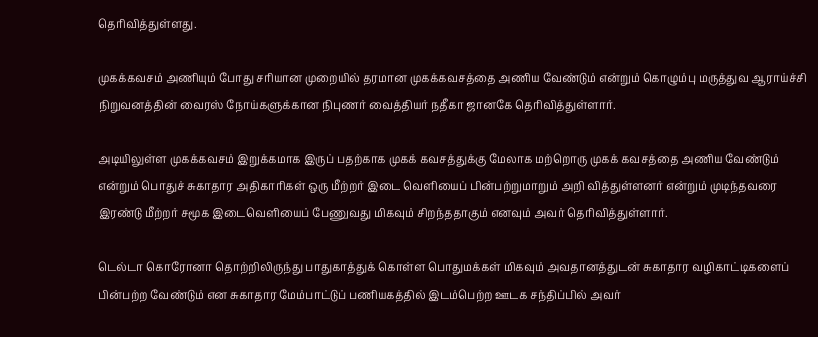தெரிவித்துள்ளது.

முகக்கவசம் அணியும் போது சரியான முறையில் தரமான முகக்கவசத்தை அணிய வேண்டும் என்றும் கொழும்பு மருத்துவ ஆராய்ச்சி நிறுவனத்தின் வைரஸ் நோய்களுக்கான நிபுணர் வைத்தியர் நதீகா ஜானகே தெரிவித்துள்ளார்.

அடியிலுள்ள முகக்கவசம் இறுக்கமாக இருப் பதற்காக முகக் கவசத்துக்கு மேலாக மற்றொரு முகக் கவசத்தை அணிய வேண்டும் என்றும் பொதுச் சுகாதார அதிகாரிகள் ஒரு மீற்றர் இடை வெளியைப் பின்பற்றுமாறும் அறி வித்துள்ளனர் என்றும் முடிந்தவரை இரண்டு மீற்றர் சமூக இடைவெளியைப் பேணுவது மிகவும் சிறந்ததாகும் எனவும் அவர் தெரிவித்துள்ளார்.

டெல்டா கொரோனா தொற்றிலிருந்து பாதுகாத்துக் கொள்ள பொதுமக்கள் மிகவும் அவதானத்துடன் சுகாதார வழிகாட்டிகளைப் பின்பற்ற வேண்டும் என சுகாதார மேம்பாட்டுப் பணியகத்தில் இடம்பெற்ற ஊடக சந்திப்பில் அவர்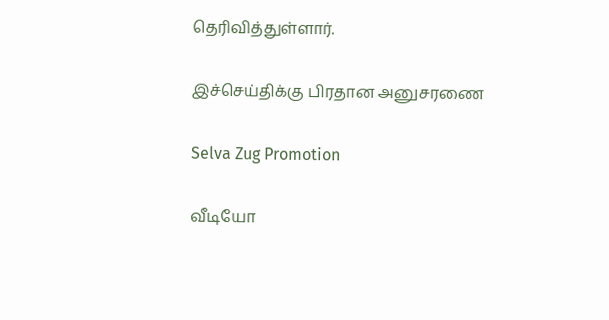தெரிவித்துள்ளார்.

இச்செய்திக்கு பிரதான அனுசரணை

Selva Zug Promotion

வீடியோ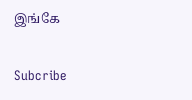இங்கே

Subcribe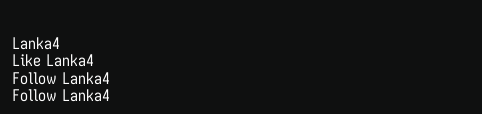Lanka4
Like Lanka4
Follow Lanka4
Follow Lanka4